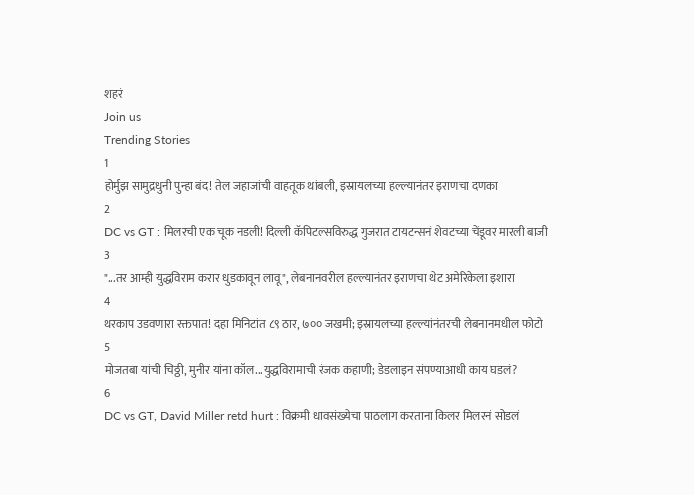शहरं
Join us
Trending Stories
1
होर्मुझ सामुद्रधुनी पुन्हा बंद! तेल जहाजांची वाहतूक थांबली, इस्रायलच्या हल्ल्यानंतर इराणचा दणका
2
DC vs GT : मिलरची एक चूक नडली! दिल्ली कॅपिटल्सविरुद्ध गुजरात टायटन्सनं शेवटच्या चेंडूवर मारली बाजी
3
"...तर आम्ही युद्धविराम करार धुडकावून लावू", लेबनानवरील हल्ल्यानंतर इराणचा थेट अमेरिकेला इशारा
4
थरकाप उडवणारा रक्तपात! दहा मिनिटांत ८९ ठार, ७०० जखमी; इस्रायलच्या हल्ल्यांनंतरची लेबनानमधील फोटो
5
मोजतबा यांची चिठ्ठी, मुनीर यांना कॉल...युद्धविरामाची रंजक कहाणी; डेडलाइन संपण्याआधी काय घडलं?
6
DC vs GT, David Miller retd hurt : विक्रमी धावसंख्येचा पाठलाग करताना किलर मिलरनं सोडलं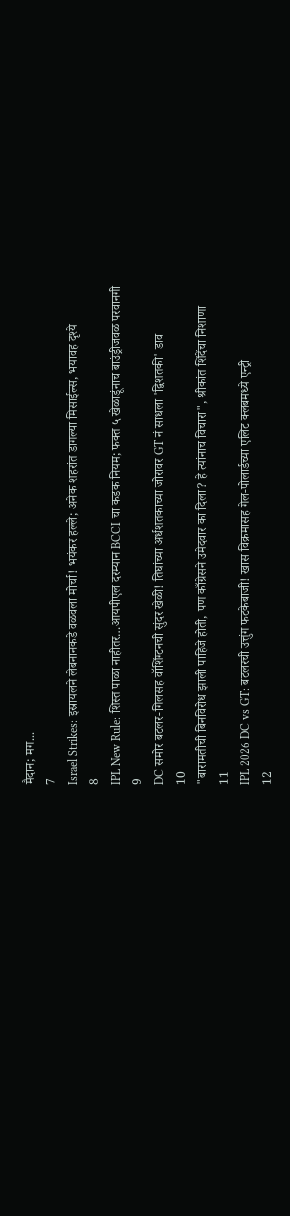मैदान; मग...
7
Israel Strikes: इस्रायलने लेबनानकडे वळवला मोर्चा! भयंकर हल्ले; अनेक शहरांत डागल्या मिसाईल्स, भयावह दृश्ये
8
IPL New Rule: शिस्त पाळा नाहीतर…आयपीएल दरम्यान BCCI चा कडक नियम; फक्त ५ खेळाडूंनाच बाउंड्रीजवळ परवानगी
9
DC समोर बटलर-गिलसह वॉशिंग्टनची सुंदर खेळी! तिघांच्या अर्धशतकाच्या जोरावर GT नं साधला 'द्विशतकी' डाव
10
"बारामतीची बिनविरोध झाली पाहिजे होती, पण काँग्रेसने उमेदवार का दिला? हे त्यांनाच विचारा", श्रीकांत शिंदेंचा निशाणा
11
IPL 2026 DC vs GT: बटलरची उत्तुंग फटकेबाजी! खास विक्रमासह गेल-पोलार्डच्या एलिट क्लबमध्ये एन्ट्री
12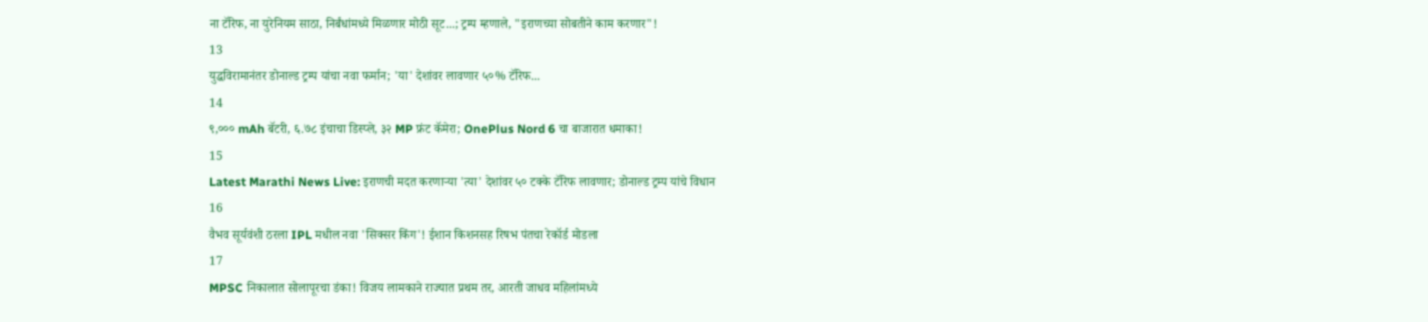ना टॅरिफ, ना युरेनियम साठा, निर्बंधांमध्ये मिळणार मोठी सूट...; ट्रम्प म्हणाले, "इराणच्या सोबतीने काम करणार"!
13
युद्धविरामानंतर डोनाल्ड ट्रम्प यांचा नवा फर्मान; 'या' देशांवर लावणार ५०% टॅरिफ...
14
९,००० mAh बॅटरी, ६.७८ इंचाचा डिस्प्ले, ३२ MP फ्रंट कॅमेरा; OnePlus Nord 6 चा बाजारात धमाका!
15
Latest Marathi News Live: इराणची मदत करणाऱ्या 'त्या' देशांवर ५० टक्के टॅरिफ लावणार; डोनाल्ड ट्रम्प यांचे विधान
16
वैभव सूर्यवंशी ठरला IPL मधील नवा 'सिक्सर किंग'! ईशान किशनसह रिषभ पंतचा रेकॉर्ड मोडला
17
MPSC निकालात सोलापूरचा डंका! विजय लामकाने राज्यात प्रथम तर, आरती जाधव महिलांमध्ये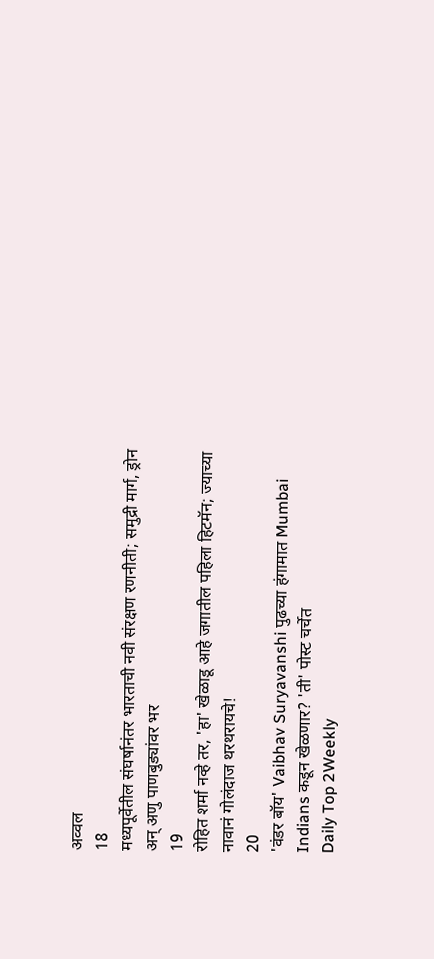अव्वल
18
मध्यपूर्वेतील संघर्षानंतर भारताची नवी संरक्षण रणनीती; समुद्री मार्ग, ड्रोन अन् अणु पाणबुड्यांवर भर
19
रोहित शर्मा नव्हे तर, 'हा' खेळाडू आहे जगातील पहिला हिटमॅन; ज्याच्या नावानं गोलंदाज थरथरायचे!
20
'वंडर बॉय' Vaibhav Suryavanshi पुढच्या हंगामात Mumbai Indians कडून खेळणार? 'ती' पोस्ट चर्चेत
Daily Top 2Weekly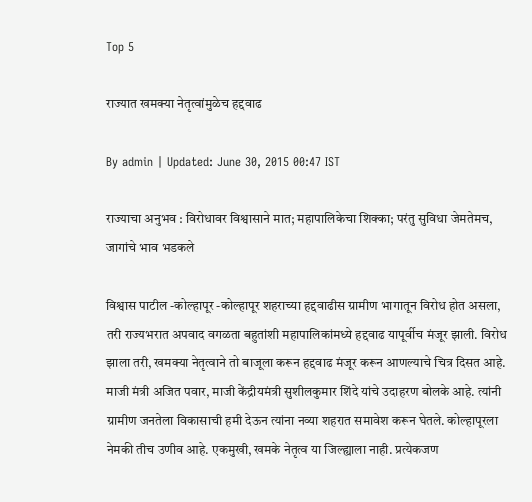Top 5

राज्यात खमक्या नेतृत्वांमुळेच हद्दवाढ

By admin | Updated: June 30, 2015 00:47 IST

राज्याचा अनुभव : विरोधावर विश्वासाने मात; महापालिकेचा शिक्का; परंतु सुविधा जेमतेमच, जागांचे भाव भडकले

विश्वास पाटील -कोल्हापूर -कोल्हापूर शहराच्या हद्दवाढीस ग्रामीण भागातून विरोध होत असला, तरी राज्यभरात अपवाद वगळता बहुतांशी महापालिकांमध्ये हद्दवाढ यापूर्वीच मंजूर झाली. विरोध झाला तरी, खमक्या नेतृत्वाने तो बाजूला करून हद्दवाढ मंजूर करून आणल्याचे चित्र दिसत आहे. माजी मंत्री अजित पवार, माजी केंद्रीयमंत्री सुशीलकुमार शिंदे यांचे उदाहरण बोलके आहे. त्यांनी ग्रामीण जनतेला विकासाची हमी देऊन त्यांना नव्या शहरात समावेश करून घेतले. कोल्हापूरला नेमकी तीच उणीव आहे. एकमुखी, खमके नेतृत्व या जिल्ह्याला नाही. प्रत्येकजण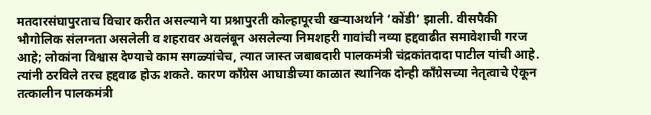मतदारसंघापुरताच विचार करीत असल्याने या प्रश्नापुरती कोल्हापूरची खऱ्याअर्थाने ‘कोंडी’ झाली. वीसपैकी भौगोलिक संलग्नता असलेली व शहरावर अवलंबून असलेल्या निमशहरी गावांची नव्या हद्दवाढीत समावेशाची गरज आहे; लोकांना विश्वास देण्याचे काम सगळ्यांचेच, त्यात जास्त जबाबदारी पालकमंत्री चंद्रकांतदादा पाटील यांची आहे. त्यांनी ठरविले तरच हद्दवाढ होऊ शकते. कारण काँग्रेस आघाडीच्या काळात स्थानिक दोन्ही काँग्रेसच्या नेतृत्वाचे ऐकून तत्कालीन पालकमंत्री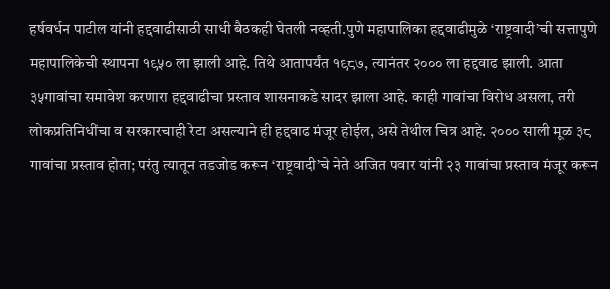हर्षवर्धन पाटील यांनी हद्दवाढीसाठी साधी बैठकही घेतली नव्हती.पुणे महापालिका हद्दवाढीमुळे ‘राष्ट्रवादी’ची सत्तापुणे महापालिकेची स्थापना १९५० ला झाली आहे. तिथे आतापर्यंत १९८७, त्यानंतर २००० ला हद्दवाढ झाली. आता ३५गावांचा समावेश करणारा हद्दवाढीचा प्रस्ताव शासनाकडे सादर झाला आहे. काही गावांचा विरोध असला, तरी लोकप्रतिनिधींचा व सरकारचाही रेटा असल्याने ही हद्दवाढ मंजूर होईल, असे तेथील चित्र आहे. २००० साली मूळ ३८ गावांचा प्रस्ताव होता; परंतु त्यातून तडजोड करून ‘राष्ट्रवादी’चे नेते अजित पवार यांनी २३ गावांचा प्रस्ताव मंजूर करून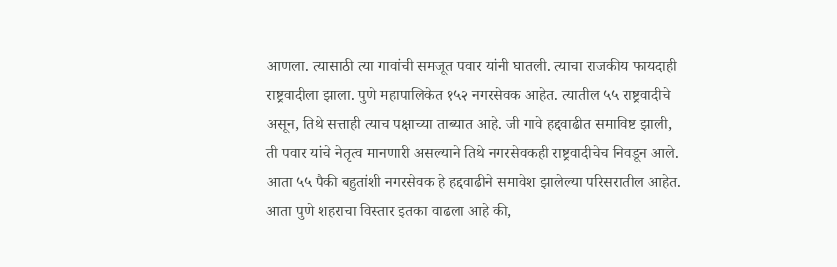आणला. त्यासाठी त्या गावांची समजूत पवार यांनी घातली. त्याचा राजकीय फायदाही राष्ट्रवादीला झाला. पुणे महापालिकेत १५२ नगरसेवक आहेत. त्यातील ५५ राष्ट्रवादीचे असून, तिथे सत्ताही त्याच पक्षाच्या ताब्यात आहे. जी गावे हद्दवाढीत समाविष्ट झाली, ती पवार यांचे नेतृत्व मानणारी असल्याने तिथे नगरसेवकही राष्ट्रवादीचेच निवडून आले. आता ५५ पैकी बहुतांशी नगरसेवक हे हद्दवाढीने समावेश झालेल्या परिसरातील आहेत. आता पुणे शहराचा विस्तार इतका वाढला आहे की,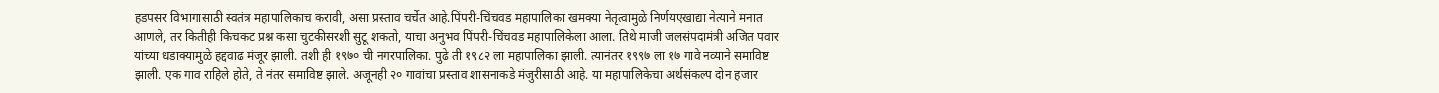हडपसर विभागासाठी स्वतंत्र महापालिकाच करावी, असा प्रस्ताव चर्चेत आहे.पिंपरी-चिंचवड महापालिका खमक्या नेतृत्वामुळे निर्णयएखाद्या नेत्याने मनात आणले, तर कितीही किचकट प्रश्न कसा चुटकीसरशी सुटू शकतो, याचा अनुभव पिंपरी-चिंचवड महापालिकेला आला. तिथे माजी जलसंपदामंत्री अजित पवार यांच्या धडाक्यामुळे हद्दवाढ मंजूर झाली. तशी ही १९७० ची नगरपालिका. पुढे ती १९८२ ला महापालिका झाली. त्यानंतर १९९७ ला १७ गावे नव्याने समाविष्ट झाली. एक गाव राहिले होते, ते नंतर समाविष्ट झाले. अजूनही २० गावांचा प्रस्ताव शासनाकडे मंजुरीसाठी आहे. या महापालिकेचा अर्थसंकल्प दोन हजार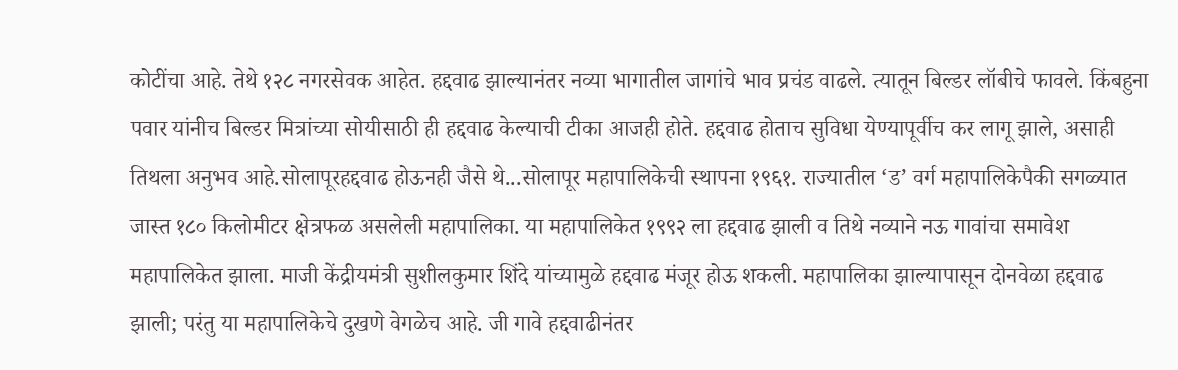कोटींचा आहे. तेथे १२८ नगरसेवक आहेत. हद्दवाढ झाल्यानंतर नव्या भागातील जागांचे भाव प्रचंड वाढले. त्यातून बिल्डर लॉबीचे फावले. किंबहुना पवार यांनीच बिल्डर मित्रांच्या सोयीसाठी ही हद्दवाढ केल्याची टीका आजही होते. हद्दवाढ होताच सुविधा येण्यापूर्वीच कर लागू झाले, असाही तिथला अनुभव आहे.सोलापूरहद्दवाढ होऊनही जैसे थे...सोलापूर महापालिकेची स्थापना १९६१. राज्यातील ‘ड’ वर्ग महापालिकेपैकी सगळ्यात जास्त १८० किलोमीटर क्षेत्रफळ असलेली महापालिका. या महापालिकेत १९९२ ला हद्दवाढ झाली व तिथे नव्याने नऊ गावांचा समावेश महापालिकेत झाला. माजी केंद्रीयमंत्री सुशीलकुमार शिंदे यांच्यामुळे हद्दवाढ मंजूर होऊ शकली. महापालिका झाल्यापासून दोनवेळा हद्दवाढ झाली; परंतु या महापालिकेचे दुखणे वेगळेच आहे. जी गावे हद्दवाढीनंतर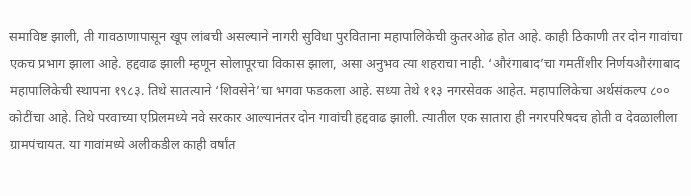समाविष्ट झाली, ती गावठाणापासून खूप लांबची असल्याने नागरी सुविधा पुरविताना महापालिकेची कुतरओढ होत आहे. काही ठिकाणी तर दोन गावांचा एकच प्रभाग झाला आहे. हद्दवाढ झाली म्हणून सोलापूरचा विकास झाला, असा अनुभव त्या शहराचा नाही. ‘औरंगाबाद’चा गमतींशीर निर्णयऔरंगाबाद महापालिकेची स्थापना १९८३. तिथे सातत्याने ‘शिवसेने’चा भगवा फडकला आहे. सध्या तेथे ११३ नगरसेवक आहेत. महापालिकेचा अर्थसंकल्प ८०० कोटींचा आहे. तिथे परवाच्या एप्रिलमध्ये नवे सरकार आल्यानंतर दोन गावांची हद्दवाढ झाली. त्यातील एक सातारा ही नगरपरिषदच होती व देवळालीला ग्रामपंचायत. या गावांमध्ये अलीकडील काही वर्षांत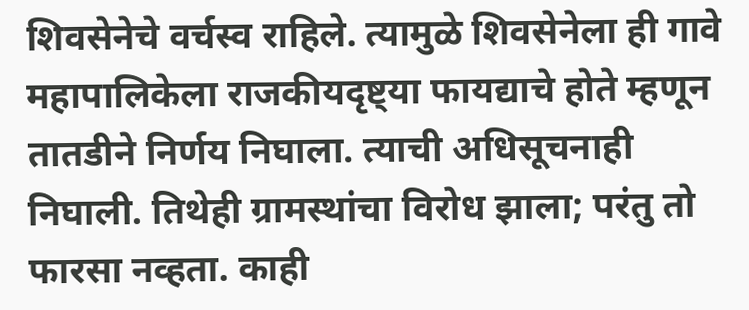शिवसेनेचे वर्चस्व राहिले. त्यामुळे शिवसेनेला ही गावे महापालिकेला राजकीयदृष्ट्या फायद्याचे होते म्हणून तातडीने निर्णय निघाला. त्याची अधिसूचनाही निघाली. तिथेही ग्रामस्थांचा विरोध झाला; परंतु तो फारसा नव्हता. काही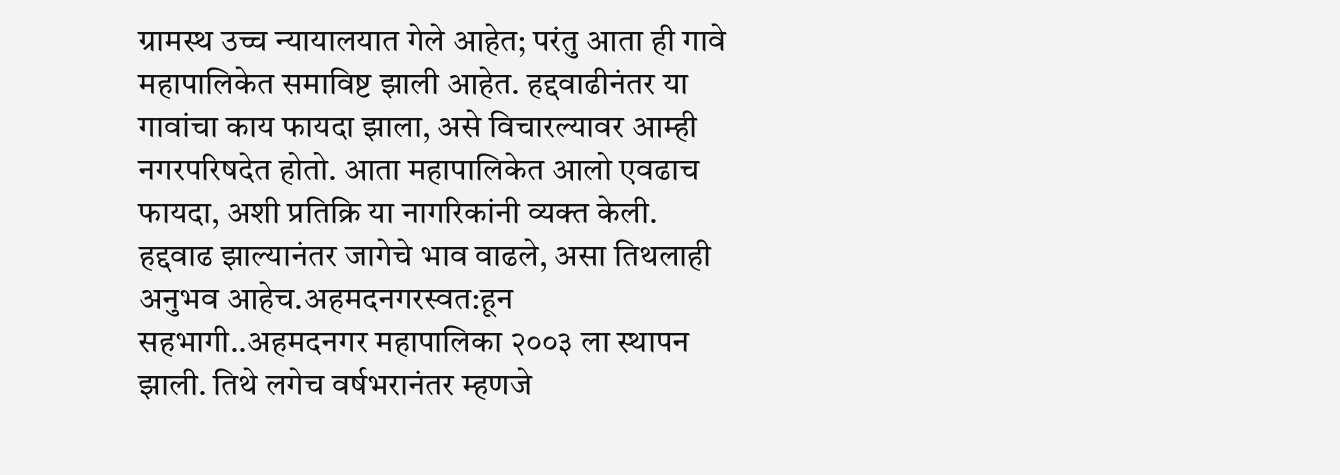ग्रामस्थ उच्च न्यायालयात गेले आहेत; परंतु आता ही गावे महापालिकेत समाविष्ट झाली आहेत. हद्दवाढीनंतर या गावांचा काय फायदा झाला, असे विचारल्यावर आम्ही नगरपरिषदेत होतो. आता महापालिकेत आलो एवढाच फायदा, अशी प्रतिक्रि या नागरिकांनी व्यक्त केली. हद्दवाढ झाल्यानंतर जागेचे भाव वाढले, असा तिथलाही अनुभव आहेच.अहमदनगरस्वत:हून सहभागी..अहमदनगर महापालिका २००३ ला स्थापन झाली. तिथे लगेच वर्षभरानंतर म्हणजे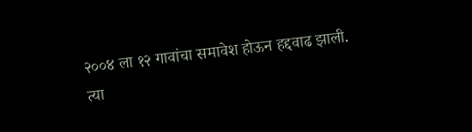२००४ ला १२ गावांचा समावेश होऊन हद्दवाढ झाली. त्या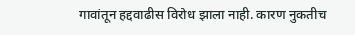गावांतून हद्दवाढीस विरोध झाला नाही. कारण नुकतीच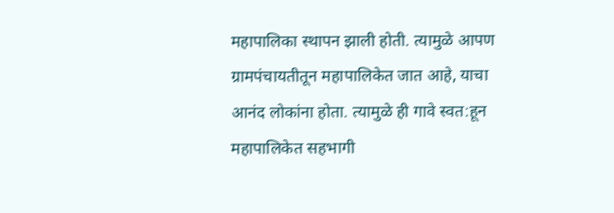महापालिका स्थापन झाली होती. त्यामुळे आपण ग्रामपंचायतीतून महापालिकेत जात आहे, याचा आनंद लोकांना होता. त्यामुळे ही गावे स्वत:हून महापालिकेत सहभागी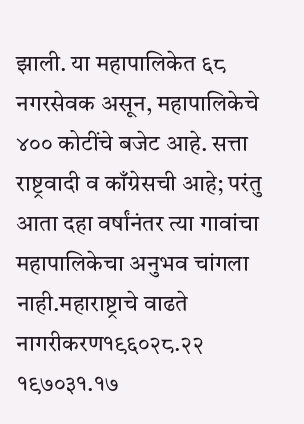झाली. या महापालिकेत ६८ नगरसेवक असून, महापालिकेचे ४०० कोटींचे बजेट आहे. सत्ता राष्ट्रवादी व काँग्रेसची आहे; परंतु आता दहा वर्षांनंतर त्या गावांचा महापालिकेचा अनुभव चांगला नाही.महाराष्ट्राचे वाढते नागरीकरण१९६०२८.२२ १९७०३१.१७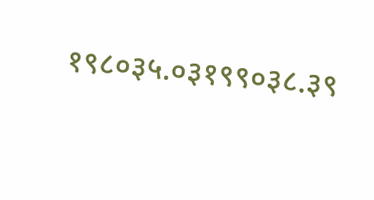१९८०३५.०३१९९०३८.३९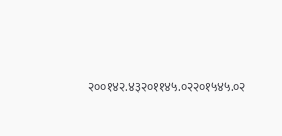२००१४२.४३२०११४५.०२२०१५४५.०२